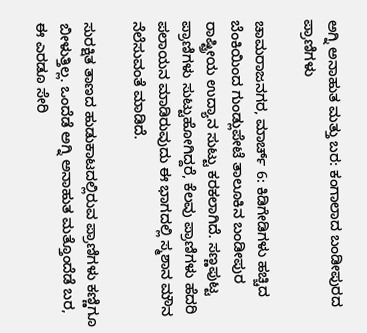ಅಗ್ನಿ ಅನಾಹುತ ಮತ್ತು ಬರ: ಕಂಗಾಲಾದ ಬಂಡೀಪುರದ ಪ್ರಾಣಿಗಳು

ಚಾಮರಾಜನಗರ, ಮಾರ್ಚ್ 6: ಕಿಡಿಗೇಡಿಗಳು ಹಚ್ಚಿದ ಬೆಂಕಿಯಿಂದ ಗುಂಡ್ಲುಪೇಟೆ ತಾಲೂಕಿನ ಬಂಡೀಪುರ ರಾಷ್ಟ್ರೀಯ ಉದ್ಯಾನ ಸುಟ್ಟು ಕರಕಲಾಗಿದೆ. ಸಣ್ಣಪುಟ್ಟ ಪ್ರಾಣಿಗಳು ಸುಟ್ಟುಹೋಗಿದ್ದರೆ, ಕೆಲವು ಪ್ರಾಣಿಗಳು ಹೆದರಿ ಪಲಾಯನ ಮಾಡಿರುವುದು ಈ ಭಾಗದಲ್ಲಿ ಸ್ಮಶಾನ ಮೌನ ನೆಲೆಸುವಂತೆ ಮಾಡಿದೆ.

ಸುರಕ್ಷಿತ ತಾಣದ ಹುಡುಕಾಟದಲ್ಲಿರುವ ಪ್ರಾಣಿಗಳು ಕಣ್ಣಿಗೂ ಬೀಳುತ್ತಿಲ್ಲ. ಒಂದೆಡೆ ಅಗ್ನಿ ಅನಾಹುತ ಮತ್ತೊಂದೆಡೆ ಬರ, ಈ ಎರಡೂ ಸೇರಿ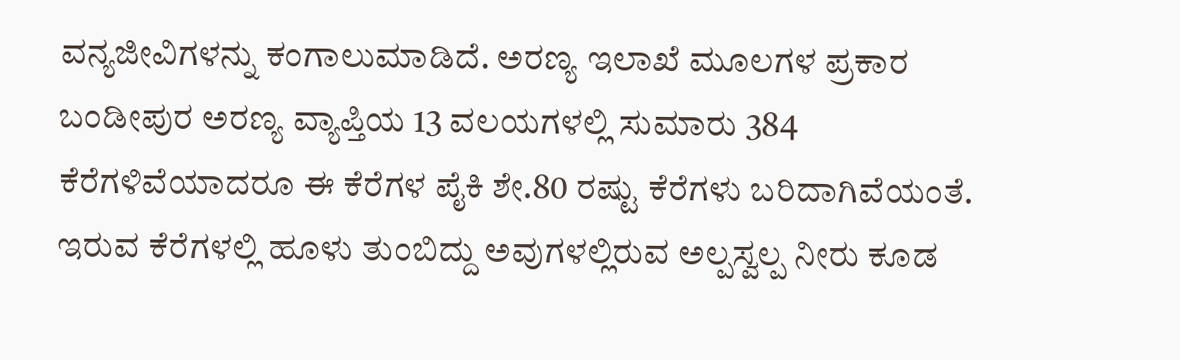ವನ್ಯಜೀವಿಗಳನ್ನು ಕಂಗಾಲುಮಾಡಿದೆ. ಅರಣ್ಯ ಇಲಾಖೆ ಮೂಲಗಳ ಪ್ರಕಾರ ಬಂಡೀಪುರ ಅರಣ್ಯ ವ್ಯಾಪ್ತಿಯ 13 ವಲಯಗಳಲ್ಲಿ ಸುಮಾರು 384 ಕೆರೆಗಳಿವೆಯಾದರೂ ಈ ಕೆರೆಗಳ ಪೈಕಿ ಶೇ.80 ರಷ್ಟು ಕೆರೆಗಳು ಬರಿದಾಗಿವೆಯಂತೆ. ಇರುವ ಕೆರೆಗಳಲ್ಲಿ ಹೂಳು ತುಂಬಿದ್ದು ಅವುಗಳಲ್ಲಿರುವ ಅಲ್ಪಸ್ವಲ್ಪ ನೀರು ಕೂಡ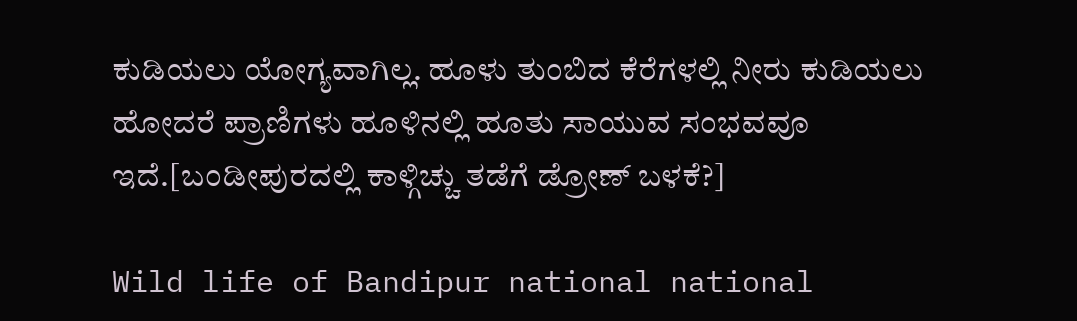ಕುಡಿಯಲು ಯೋಗ್ಯವಾಗಿಲ್ಲ. ಹೂಳು ತುಂಬಿದ ಕೆರೆಗಳಲ್ಲಿ ನೀರು ಕುಡಿಯಲು ಹೋದರೆ ಪ್ರಾಣಿಗಳು ಹೂಳಿನಲ್ಲಿ ಹೂತು ಸಾಯುವ ಸಂಭವವೂ ಇದೆ.[ಬಂಡೀಪುರದಲ್ಲಿ ಕಾಳ್ಗಿಚ್ಚು ತಡೆಗೆ ಡ್ರೋಣ್ ಬಳಕೆ?]

Wild life of Bandipur national national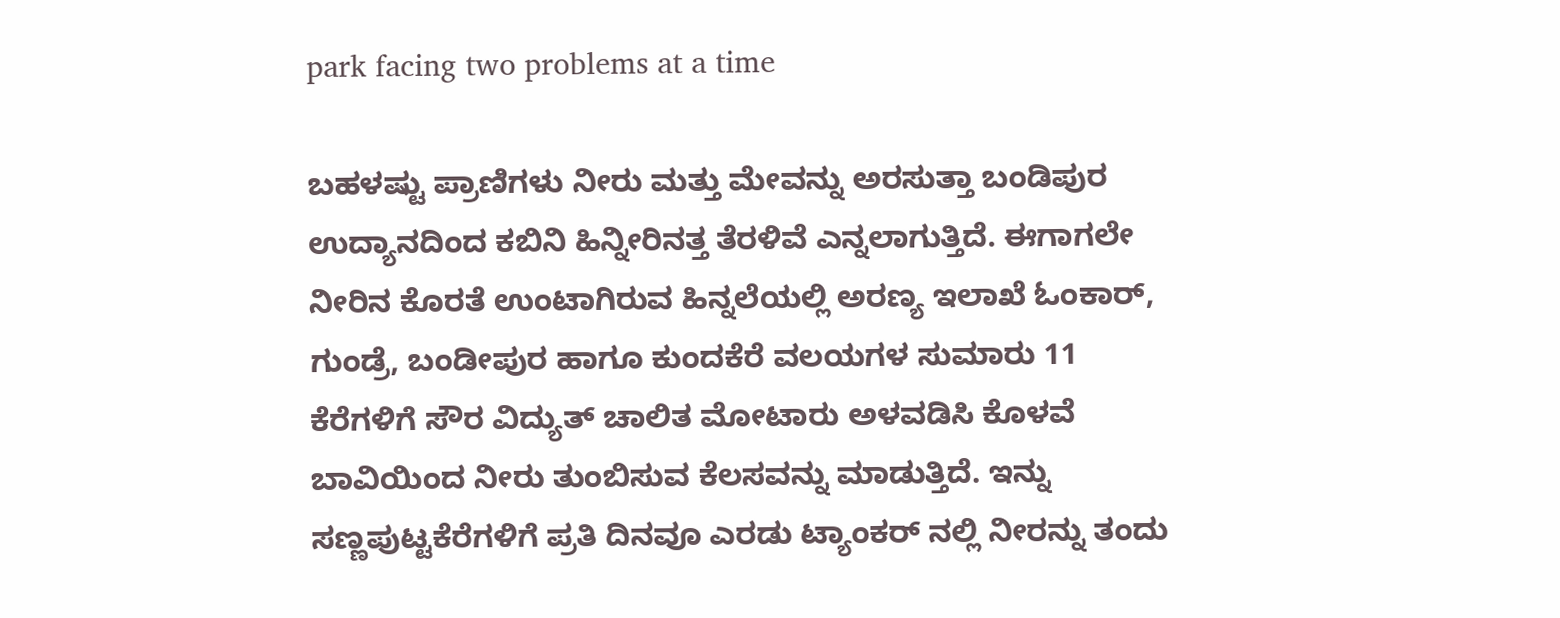park facing two problems at a time

ಬಹಳಷ್ಟು ಪ್ರಾಣಿಗಳು ನೀರು ಮತ್ತು ಮೇವನ್ನು ಅರಸುತ್ತಾ ಬಂಡಿಪುರ ಉದ್ಯಾನದಿಂದ ಕಬಿನಿ ಹಿನ್ನೀರಿನತ್ತ ತೆರಳಿವೆ ಎನ್ನಲಾಗುತ್ತಿದೆ. ಈಗಾಗಲೇ ನೀರಿನ ಕೊರತೆ ಉಂಟಾಗಿರುವ ಹಿನ್ನಲೆಯಲ್ಲಿ ಅರಣ್ಯ ಇಲಾಖೆ ಓಂಕಾರ್, ಗುಂಡ್ರೆ, ಬಂಡೀಪುರ ಹಾಗೂ ಕುಂದಕೆರೆ ವಲಯಗಳ ಸುಮಾರು 11 ಕೆರೆಗಳಿಗೆ ಸೌರ ವಿದ್ಯುತ್ ಚಾಲಿತ ಮೋಟಾರು ಅಳವಡಿಸಿ ಕೊಳವೆ ಬಾವಿಯಿಂದ ನೀರು ತುಂಬಿಸುವ ಕೆಲಸವನ್ನು ಮಾಡುತ್ತಿದೆ. ಇನ್ನು ಸಣ್ಣಪುಟ್ಟಕೆರೆಗಳಿಗೆ ಪ್ರತಿ ದಿನವೂ ಎರಡು ಟ್ಯಾಂಕರ್ ನಲ್ಲಿ ನೀರನ್ನು ತಂದು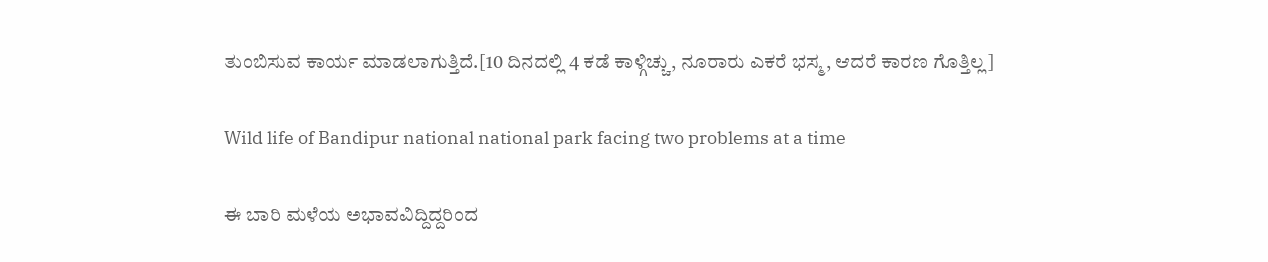ತುಂಬಿಸುವ ಕಾರ್ಯ ಮಾಡಲಾಗುತ್ತಿದೆ.[10 ದಿನದಲ್ಲಿ 4 ಕಡೆ ಕಾಳ್ಗಿಚ್ಚು, ನೂರಾರು ಎಕರೆ ಭಸ್ಮ, ಆದರೆ ಕಾರಣ ಗೊತ್ತಿಲ್ಲ]

Wild life of Bandipur national national park facing two problems at a time

ಈ ಬಾರಿ ಮಳೆಯ ಅಭಾವವಿದ್ದಿದ್ದರಿಂದ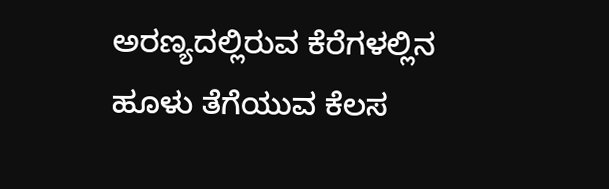ಅರಣ್ಯದಲ್ಲಿರುವ ಕೆರೆಗಳಲ್ಲಿನ ಹೂಳು ತೆಗೆಯುವ ಕೆಲಸ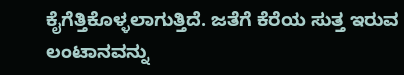ಕೈಗೆತ್ತಿಕೊಳ್ಳಲಾಗುತ್ತಿದೆ. ಜತೆಗೆ ಕೆರೆಯ ಸುತ್ತ ಇರುವ ಲಂಟಾನವನ್ನು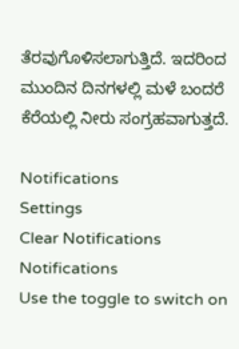ತೆರವುಗೊಳಿಸಲಾಗುತ್ತಿದೆ. ಇದರಿಂದ ಮುಂದಿನ ದಿನಗಳಲ್ಲಿ ಮಳೆ ಬಂದರೆ ಕೆರೆಯಲ್ಲಿ ನೀರು ಸಂಗ್ರಹವಾಗುತ್ತದೆ.

Notifications
Settings
Clear Notifications
Notifications
Use the toggle to switch on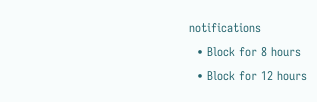notifications
  • Block for 8 hours
  • Block for 12 hours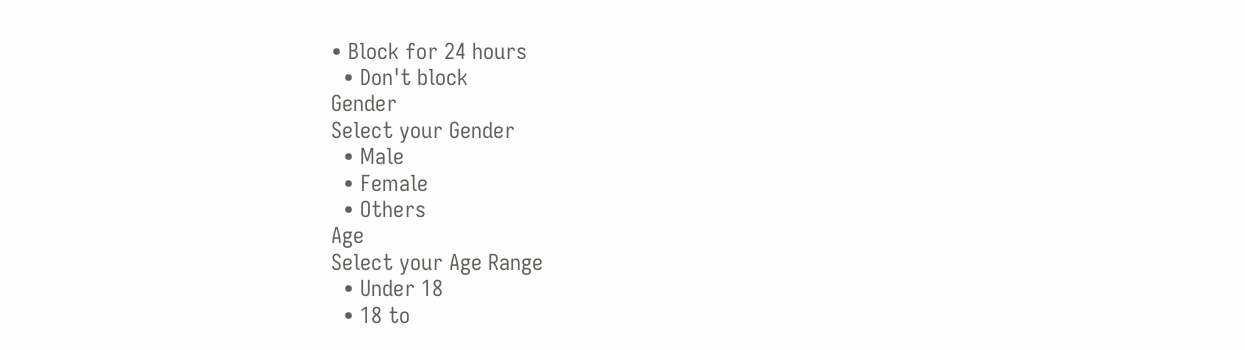• Block for 24 hours
  • Don't block
Gender
Select your Gender
  • Male
  • Female
  • Others
Age
Select your Age Range
  • Under 18
  • 18 to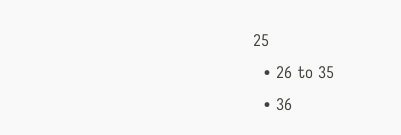25
  • 26 to 35
  • 36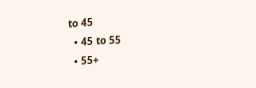to 45
  • 45 to 55
  • 55+